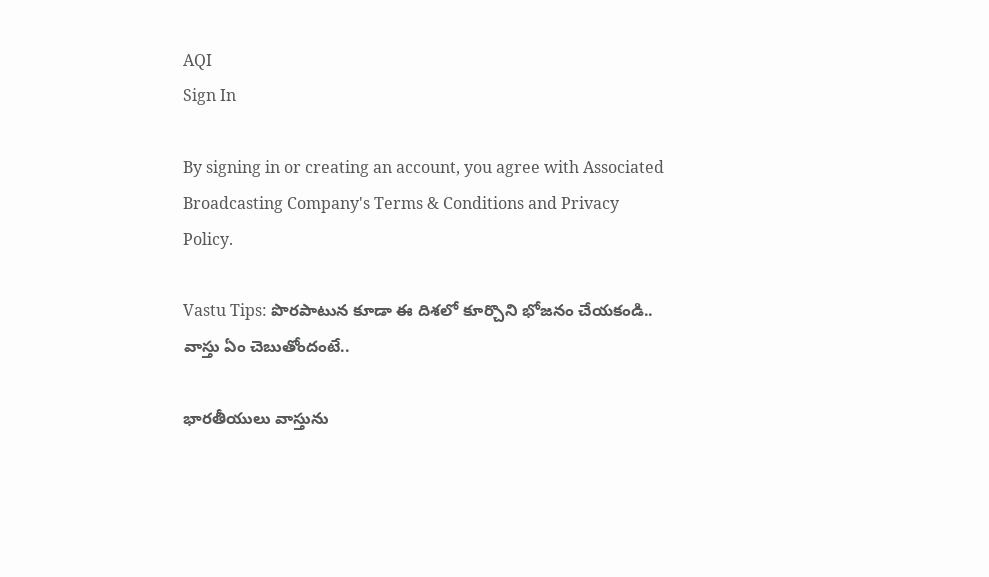AQI
Sign In

By signing in or creating an account, you agree with Associated Broadcasting Company's Terms & Conditions and Privacy Policy.

Vastu Tips: పొరపాటున కూడా ఈ దిశలో కూర్చొని భోజనం చేయకండి.. వాస్తు ఏం చెబుతోందంటే..

భారతీయులు వాస్తును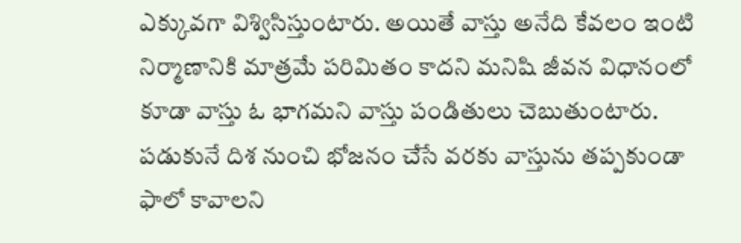ఎక్కువగా విశ్విసిస్తుంటారు. అయితే వాస్తు అనేది కేవలం ఇంటి నిర్మాణానికి మాత్రమే పరిమితం కాదని మనిషి జీవన విధానంలో కూడా వాస్తు ఓ భాగమని వాస్తు పండితులు చెబుతుంటారు. పడుకునే దిశ నుంచి భోజనం చేసే వరకు వాస్తును తప్పకుండా ఫాలో కావాలని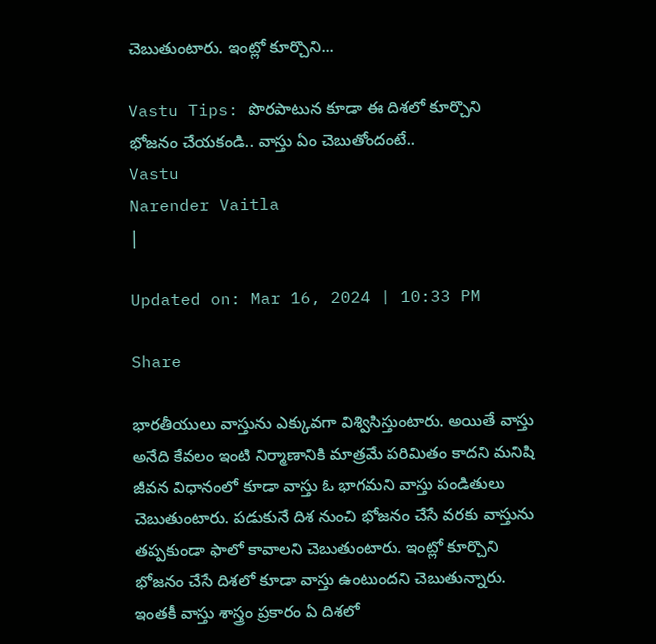చెబుతుంటారు. ఇంట్లో కూర్చొని...

Vastu Tips: పొరపాటున కూడా ఈ దిశలో కూర్చొని భోజనం చేయకండి.. వాస్తు ఏం చెబుతోందంటే..
Vastu
Narender Vaitla
|

Updated on: Mar 16, 2024 | 10:33 PM

Share

భారతీయులు వాస్తును ఎక్కువగా విశ్విసిస్తుంటారు. అయితే వాస్తు అనేది కేవలం ఇంటి నిర్మాణానికి మాత్రమే పరిమితం కాదని మనిషి జీవన విధానంలో కూడా వాస్తు ఓ భాగమని వాస్తు పండితులు చెబుతుంటారు. పడుకునే దిశ నుంచి భోజనం చేసే వరకు వాస్తును తప్పకుండా ఫాలో కావాలని చెబుతుంటారు. ఇంట్లో కూర్చొని భోజనం చేసే దిశలో కూడా వాస్తు ఉంటుందని చెబుతున్నారు. ఇంతకీ వాస్తు శాస్త్రం ప్రకారం ఏ దిశలో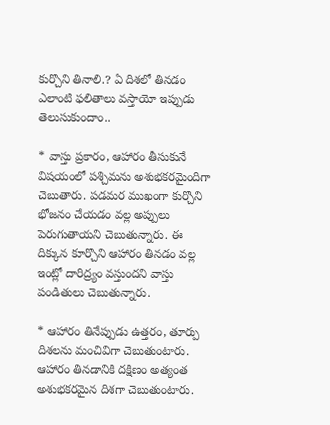కుర్చొని తినాలి.? ఏ దిశలో తినడం ఎలాంటి ఫలితాలు వస్తాయో ఇప్పుడు తెలుసుకుందాం..

* వాస్తు ప్రకారం, ఆహారం తీసుకునే విషయంలో పశ్చిమను అశుభకరమైందిగా చెబుతారు. పడమర ముఖంగా కుర్చొని భోజనం చేయడం వల్ల అప్పులు పెరుగుతాయని చెబుతున్నారు. ఈ దిక్కున కూర్చొని ఆహారం తినడం వల్ల ఇంట్లో దారిద్ర్యం వస్తుందని వాస్తు పండితులు చెబుతున్నారు.

* ఆహారం తినేప్పుడు ఉత్తరం, తూర్పు దిశలను మంచివిగా చెబుతుంటారు. ఆహారం తినడానికి దక్షిణం అత్యంత అశుభకరమైన దిశగా చెబుతుంటారు.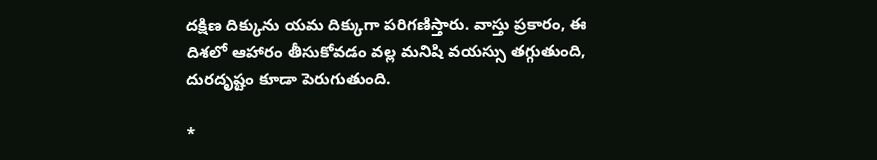దక్షిణ దిక్కును యమ దిక్కుగా పరిగణిస్తారు. వాస్తు ప్రకారం, ఈ దిశలో ఆహారం తీసుకోవడం వల్ల మనిషి వయస్సు తగ్గుతుంది, దురదృష్టం కూడా పెరుగుతుంది.

*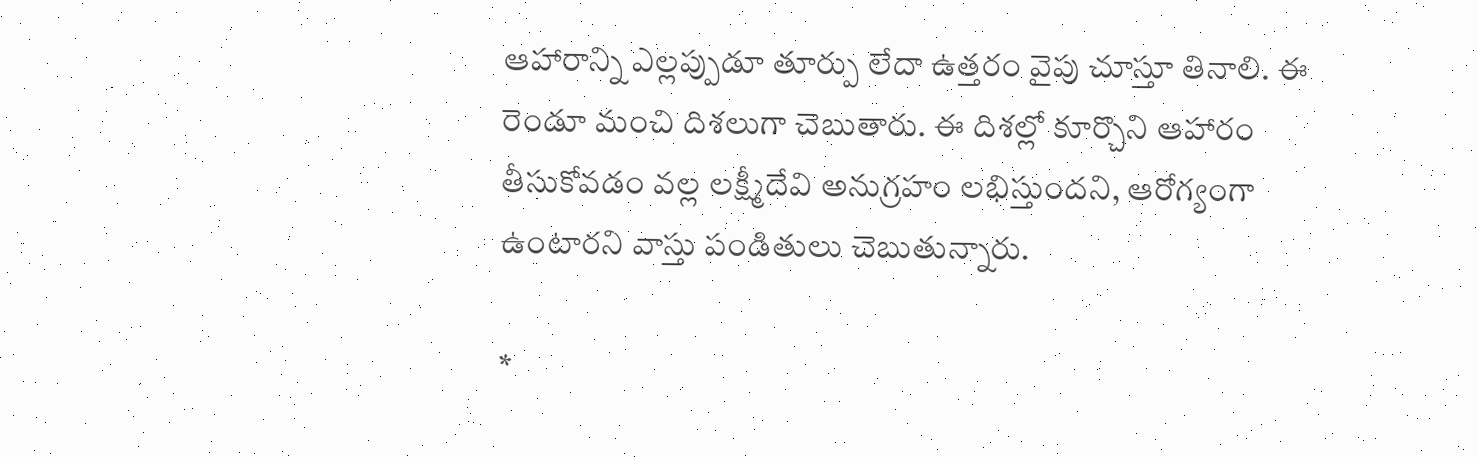ఆహారాన్ని ఎల్లప్పుడూ తూర్పు లేదా ఉత్తరం వైపు చూస్తూ తినాలి. ఈ రెండూ మంచి దిశలుగా చెబుతారు. ఈ దిశల్లో కూర్చొని ఆహారం తీసుకోవడం వల్ల లక్ష్మీదేవి అనుగ్రహం లభిస్తుందని, ఆరోగ్యంగా ఉంటారని వాస్తు పండితులు చెబుతున్నారు.

*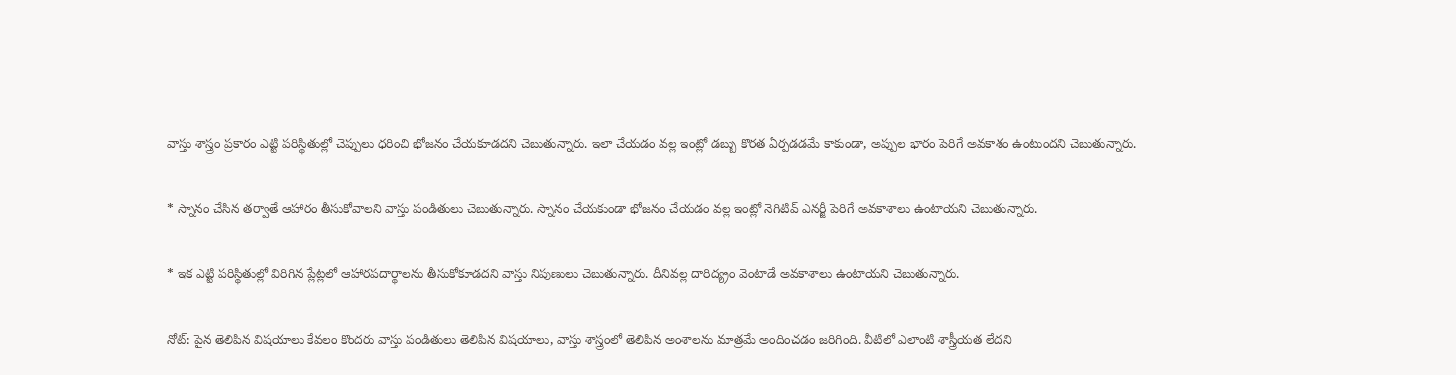వాస్తు శాస్త్రం ప్రకారం ఎట్టి పరిస్థితుల్లో చెప్పులు ధరించి భోజనం చేయకూడదని చెబుతున్నారు. ఇలా చేయడం వల్ల ఇంట్లో డబ్బు కొరత ఏర్పడడమే కాకుండా, అప్పుల భారం పెరిగే అవకాశం ఉంటుందని చెబుతున్నారు.

* స్నానం చేసిన తర్వాతే ఆహారం తీసుకోవాలని వాస్తు పండితులు చెబుతున్నారు. స్నానం చేయకుండా భోజనం చేయడం వల్ల ఇంట్లో నెగిటివ్‌ ఎనర్జీ పెరిగే అవకాశాలు ఉంటాయని చెబుతున్నారు.

* ఇక ఎట్టి పరిస్థితుల్లో విరిగిన ప్లేట్లలో ఆహారపదార్థాలను తీసుకోకూడదని వాస్తు నిపుణులు చెబుతున్నారు. దీనివల్ల దారిద్య్రం వెంటాడే అవకాశాలు ఉంటాయని చెబుతున్నారు.

నోట్‌: పైన తెలిపిన విషయాలు కేవలం కొందరు వాస్తు పండితులు తెలిపిన విషయాలు, వాస్తు శాస్త్రంలో తెలిపిన అంశాలను మాత్రమే అందించడం జరిగింది. వీటిలో ఎలాంటి శాస్త్రీయత లేదని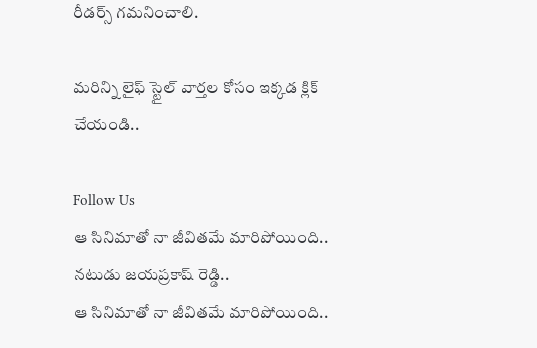రీడర్స్‌ గమనించాలి.

మరిన్ని లైఫ్ స్టైల్ వార్తల కోసం ఇక్కడ క్లిక్ చేయండి..

Follow Us
ఆ సినిమాతో నా జీవితమే మారిపోయింది.. నటుడు జయప్రకాష్ రెడ్డి..
ఆ సినిమాతో నా జీవితమే మారిపోయింది..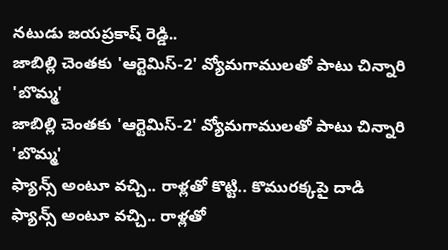నటుడు జయప్రకాష్ రెడ్డి..
జాబిల్లి చెంతకు 'ఆర్టెమిస్-2' వ్యోమగాములతో పాటు చిన్నారి 'బొమ్మ'
జాబిల్లి చెంతకు 'ఆర్టెమిస్-2' వ్యోమగాములతో పాటు చిన్నారి 'బొమ్మ'
ఫ్యాన్స్‌ అంటూ వచ్చి.. రాళ్లతో కొట్టి.. కొమురక్కపై దాడి
ఫ్యాన్స్‌ అంటూ వచ్చి.. రాళ్లతో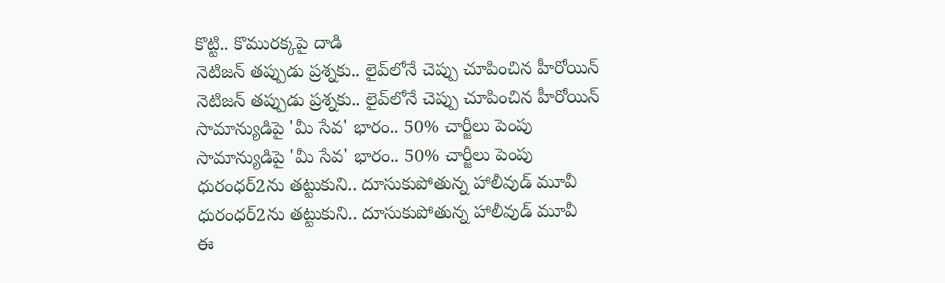కొట్టి.. కొమురక్కపై దాడి
నెటిజన్‌ తప్పుడు ప్రశ్నకు.. లైవ్‌లోనే చెప్పు చూపించిన హీరోయిన్
నెటిజన్‌ తప్పుడు ప్రశ్నకు.. లైవ్‌లోనే చెప్పు చూపించిన హీరోయిన్
సామాన్యుడిపై 'మీ సేవ' భారం.. 50% చార్జీలు పెంపు
సామాన్యుడిపై 'మీ సేవ' భారం.. 50% చార్జీలు పెంపు
ధురంధర్‌2ను తట్టుకుని.. దూసుకుపోతున్న హాలీవుడ్ మూవీ
ధురంధర్‌2ను తట్టుకుని.. దూసుకుపోతున్న హాలీవుడ్ మూవీ
ఈ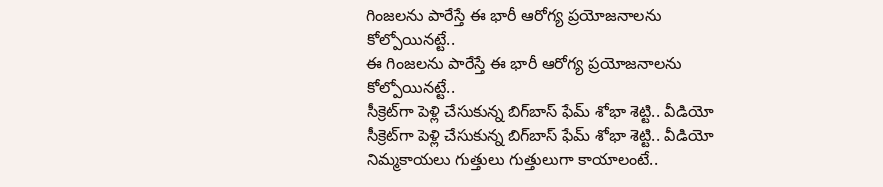గింజలను పారేస్తే ఈ భారీ ఆరోగ్య ప్రయోజనాలను కోల్పోయినట్టే..
ఈ గింజలను పారేస్తే ఈ భారీ ఆరోగ్య ప్రయోజనాలను కోల్పోయినట్టే..
సీక్రెట్‌గా పెళ్లి చేసుకున్న బిగ్‌బాస్ ఫేమ్ శోభా శెట్టి.. వీడియో
సీక్రెట్‌గా పెళ్లి చేసుకున్న బిగ్‌బాస్ ఫేమ్ శోభా శెట్టి.. వీడియో
నిమ్మకాయలు గుత్తులు గుత్తులుగా కాయాలంటే..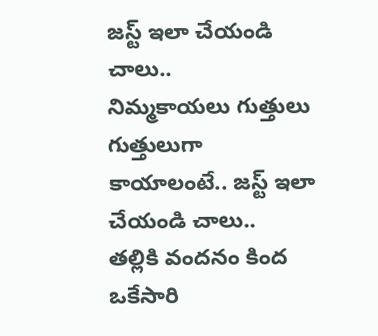జస్ట్ ఇలా చేయండి చాలు..
నిమ్మకాయలు గుత్తులు గుత్తులుగా కాయాలంటే.. జస్ట్ ఇలా చేయండి చాలు..
తల్లికి వందనం కింద ఒకేసారి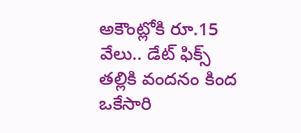అకౌంట్లోకి రూ.15 వేలు.. డేట్ ఫిక్స్
తల్లికి వందనం కింద ఒకేసారి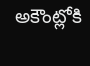అకౌంట్లోకి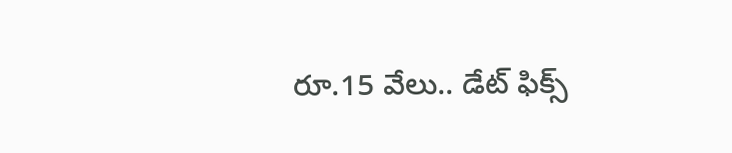రూ.15 వేలు.. డేట్ ఫిక్స్